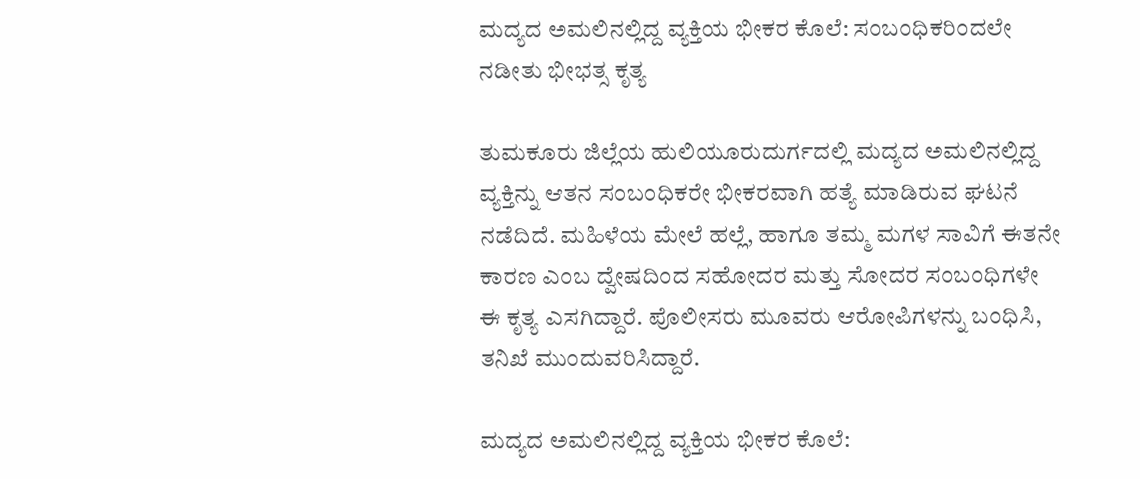ಮದ್ಯದ ಅಮಲಿನಲ್ಲಿದ್ದ ವ್ಯಕ್ತಿಯ ಭೀಕರ ಕೊಲೆ: ಸಂಬಂಧಿಕರಿಂದಲೇ ನಡೀತು ಭೀಭತ್ಸ ಕೃತ್ಯ

ತುಮಕೂರು ಜಿಲ್ಲೆಯ ಹುಲಿಯೂರುದುರ್ಗದಲ್ಲಿ ಮದ್ಯದ ಅಮಲಿನಲ್ಲಿದ್ದ ವ್ಯಕ್ತಿನ್ನು ಆತನ ಸಂಬಂಧಿಕರೇ ಭೀಕರವಾಗಿ ಹತ್ಯೆ ಮಾಡಿರುವ ಘಟನೆ ನಡೆದಿದೆ. ಮಹಿಳೆಯ ಮೇಲೆ ಹಲ್ಲೆ, ಹಾಗೂ ತಮ್ಮ ಮಗಳ ಸಾವಿಗೆ ಈತನೇ ಕಾರಣ ಎಂಬ ದ್ವೇಷದಿಂದ ಸಹೋದರ ಮತ್ತು ಸೋದರ ಸಂಬಂಧಿಗಳೇ ಈ ಕೃತ್ಯ ಎಸಗಿದ್ದಾರೆ. ಪೊಲೀಸರು ಮೂವರು ಆರೋಪಿಗಳನ್ನು ಬಂಧಿಸಿ, ತನಿಖೆ ಮುಂದುವರಿಸಿದ್ದಾರೆ.

ಮದ್ಯದ ಅಮಲಿನಲ್ಲಿದ್ದ ವ್ಯಕ್ತಿಯ ಭೀಕರ ಕೊಲೆ: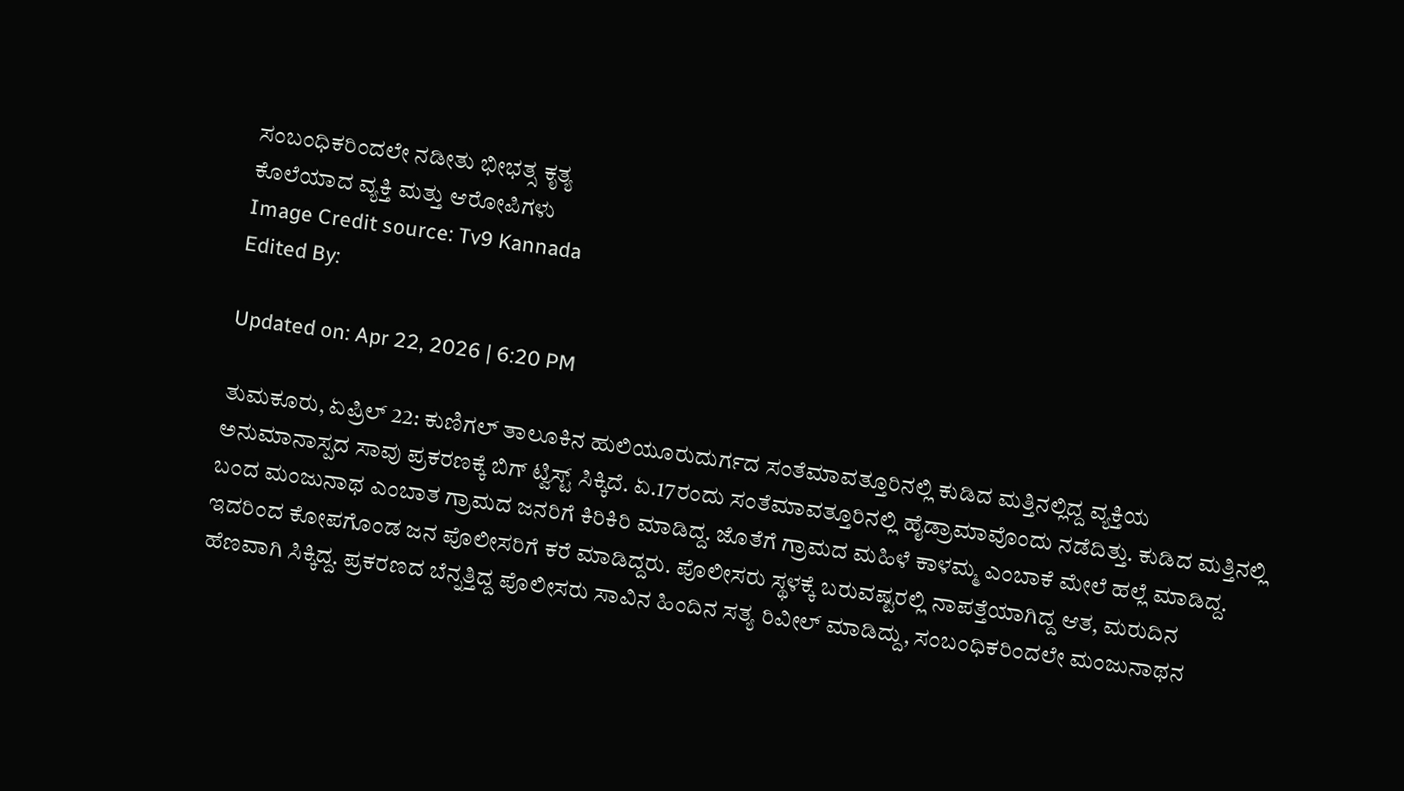ಸಂಬಂಧಿಕರಿಂದಲೇ ನಡೀತು ಭೀಭತ್ಸ ಕೃತ್ಯ
ಕೊಲೆಯಾದ ವ್ಯಕ್ತಿ ಮತ್ತು ಆರೋಪಿಗಳು
Image Credit source: Tv9 Kannada
Edited By:

Updated on: Apr 22, 2026 | 6:20 PM

ತುಮಕೂರು, ಏಪ್ರಿಲ್ 22: ಕುಣಿಗಲ್ ತಾಲೂಕಿನ ಹುಲಿಯೂರುದುರ್ಗದ ಸಂತೆಮಾವತ್ತೂರಿನಲ್ಲಿ ಕುಡಿದ ಮತ್ತಿನಲ್ಲಿದ್ದ ವ್ಯಕ್ತಿಯ ಅನುಮಾನಾಸ್ಪದ ಸಾವು ಪ್ರಕರಣಕ್ಕೆ ಬಿಗ್ ಟ್ವಿಸ್ಟ್ ಸಿಕ್ಕಿದೆ. ಏ.17ರಂದು ಸಂತೆಮಾವತ್ತೂರಿನಲ್ಲಿ ಹೈಡ್ರಾಮಾವೊಂದು ನಡೆದಿತ್ತು. ಕುಡಿದ ಮತ್ತಿನಲ್ಲಿ ಬಂದ ಮಂಜುನಾಥ ಎಂಬಾತ ಗ್ರಾಮದ ಜನರಿಗೆ ಕಿರಿಕಿರಿ ಮಾಡಿದ್ದ. ಜೊತೆಗೆ ಗ್ರಾಮದ ಮಹಿಳೆ ಕಾಳಮ್ಮ ಎಂಬಾಕೆ ಮೇಲೆ ಹಲ್ಲೆ ಮಾಡಿದ್ದ. ಇದರಿಂದ ಕೋಪಗೊಂಡ ಜನ ಪೊಲೀಸರಿಗೆ ಕರೆ ಮಾಡಿದ್ದರು. ಪೊಲೀಸರು ಸ್ಥಳಕ್ಕೆ ಬರುವಷ್ಟರಲ್ಲಿ ನಾಪತ್ತೆಯಾಗಿದ್ದ ಆತ, ಮರುದಿನ ಹೆಣವಾಗಿ ಸಿಕ್ಕಿದ್ದ. ಪ್ರಕರಣದ ಬೆನ್ನತ್ತಿದ್ದ ಪೊಲೀಸರು ಸಾವಿನ ಹಿಂದಿನ ಸತ್ಯ ರಿವೀಲ್ ಮಾಡಿದ್ದು, ಸಂಬಂಧಿಕರಿಂದಲೇ ಮಂಜುನಾಥನ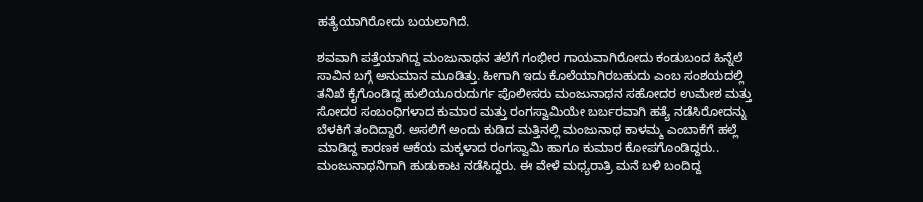ಹತ್ಯೆಯಾಗಿರೋದು ಬಯಲಾಗಿದೆ.

ಶವವಾಗಿ ಪತ್ತೆಯಾಗಿದ್ದ ಮಂಜುನಾಥನ ತಲೆಗೆ ಗಂಭೀರ ಗಾಯವಾಗಿರೋದು ಕಂಡುಬಂದ ಹಿನ್ನೆಲೆ ಸಾವಿನ ಬಗ್ಗೆ ಅನುಮಾನ ಮೂಡಿತ್ತು. ಹೀಗಾಗಿ ಇದು ಕೊಲೆಯಾಗಿರಬಹುದು ಎಂಬ ಸಂಶಯದಲ್ಲಿ ತನಿಖೆ ಕೈಗೊಂಡಿದ್ದ ಹುಲಿಯೂರುದುರ್ಗ ಪೊಲೀಸರು ಮಂಜುನಾಥನ ಸಹೋದರ ಉಮೇಶ ಮತ್ತು ಸೋದರ ಸಂಬಂಧಿಗಳಾದ ಕುಮಾರ ಮತ್ತು ರಂಗಸ್ವಾಮಿಯೇ ಬರ್ಬರವಾಗಿ ಹತ್ಯೆ ನಡೆಸಿರೋದನ್ನು ಬೆಳಕಿಗೆ ತಂದಿದ್ದಾರೆ. ಅಸಲಿಗೆ ಅಂದು ಕುಡಿದ ಮತ್ತಿನಲ್ಲಿ ಮಂಜುನಾಥ ಕಾಳಮ್ಮ ಎಂಬಾಕೆಗೆ ಹಲ್ಲೆ ಮಾಡಿದ್ದ ಕಾರಣಕ ಆಕೆಯ ಮಕ್ಕಳಾದ ರಂಗಸ್ವಾಮಿ ಹಾಗೂ ಕುಮಾರ ಕೋಪಗೊಂಡಿದ್ದರು.. ಮಂಜುನಾಥನಿಗಾಗಿ ಹುಡುಕಾಟ ನಡೆಸಿದ್ದರು. ಈ ವೇಳೆ ಮಧ್ಯರಾತ್ರಿ ಮನೆ ಬಳಿ ಬಂದಿದ್ದ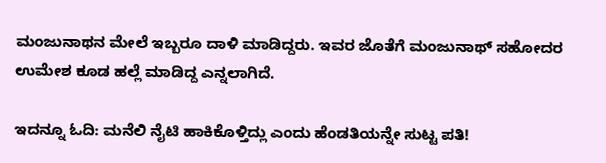ಮಂಜುನಾಥನ ಮೇಲೆ ಇಬ್ಬರೂ ದಾಳಿ ಮಾಡಿದ್ದರು. ಇವರ ಜೊತೆಗೆ ಮಂಜುನಾಥ್ ಸಹೋದರ ಉಮೇಶ ಕೂಡ ಹಲ್ಲೆ ಮಾಡಿದ್ದ ಎನ್ನಲಾಗಿದೆ.

ಇದನ್ನೂ ಓದಿ: ಮನೆಲಿ ನೈಟಿ ಹಾಕಿಕೊಳ್ತಿದ್ಲು ಎಂದು ಹೆಂಡತಿಯನ್ನೇ ಸುಟ್ಟ ಪತಿ!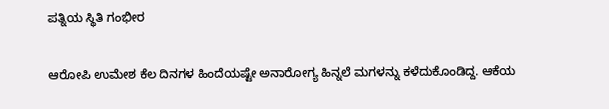ಪತ್ನಿಯ ಸ್ಥಿತಿ ಗಂಭೀರ

ಆರೋಪಿ ಉಮೇಶ ಕೆಲ ದಿನಗಳ ಹಿಂದೆಯಷ್ಟೇ ಅನಾರೋಗ್ಯ ಹಿನ್ನಲೆ ಮಗಳನ್ನು ಕಳೆದುಕೊಂಡಿದ್ದ. ಆಕೆಯ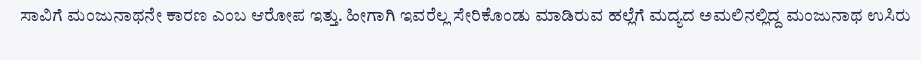ಸಾವಿಗೆ ಮಂಜುನಾಥನೇ ಕಾರಣ ಎಂಬ ಆರೋಪ ಇತ್ತು. ಹೀಗಾಗಿ ಇವರೆಲ್ಲ ಸೇರಿಕೊಂಡು ಮಾಡಿರುವ ಹಲ್ಲೆಗೆ ಮದ್ಯದ ಅಮಲಿನಲ್ಲಿದ್ದ ಮಂಜುನಾಥ ಉಸಿರು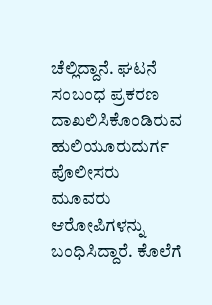ಚೆಲ್ಲಿದ್ದಾನೆ. ಘಟನೆ ಸಂಬಂಧ ಪ್ರಕರಣ ದಾಖಲಿಸಿಕೊಂಡಿರುವ ಹುಲಿಯೂರುದುರ್ಗ ಪೊಲೀಸರು ಮೂವರು ಆರೋಪಿಗಳನ್ನು ಬಂಧಿಸಿದ್ದಾರೆ. ಕೊಲೆಗೆ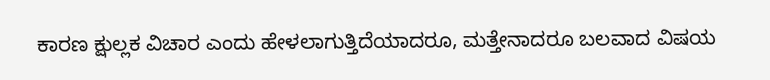ಕಾರಣ ಕ್ಷುಲ್ಲಕ ವಿಚಾರ ಎಂದು ಹೇಳಲಾಗುತ್ತಿದೆಯಾದರೂ, ಮತ್ತೇನಾದರೂ ಬಲವಾದ ವಿಷಯ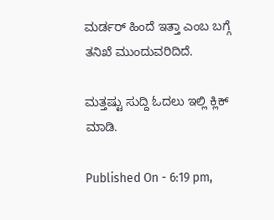ಮರ್ಡರ್ ಹಿಂದೆ ಇತ್ತಾ ಎಂಬ ಬಗ್ಗೆ ತನಿಖೆ ಮುಂದುವರಿದಿದೆ.

ಮತ್ತಷ್ಟು ಸುದ್ದಿ ಓದಲು ಇಲ್ಲಿ ಕ್ಲಿಕ್ ಮಾಡಿ.

Published On - 6:19 pm,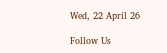Wed, 22 April 26

Follow Us